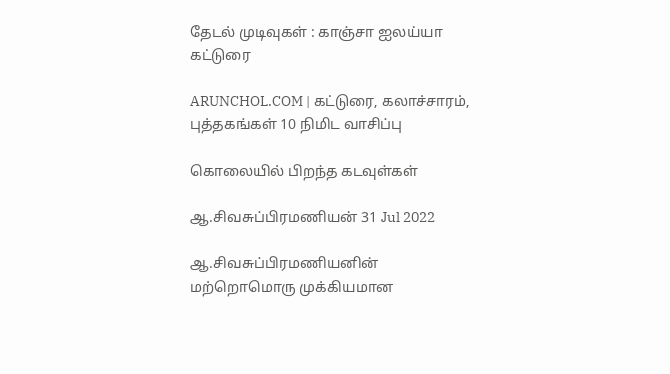தேடல் முடிவுகள் : காஞ்சா ஐலய்யா கட்டுரை

ARUNCHOL.COM | கட்டுரை, கலாச்சாரம், புத்தகங்கள் 10 நிமிட வாசிப்பு

கொலையில் பிறந்த கடவுள்கள்

ஆ.சிவசுப்பிரமணியன் 31 Jul 2022

ஆ.சிவசுப்பிரமணியனின் மற்றொமொரு முக்கியமான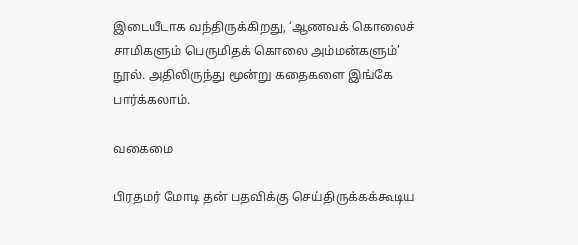இடையீடாக வந்திருக்கிறது, ‘ஆணவக் கொலைச் சாமிகளும் பெருமிதக் கொலை அம்மன்களும்’ நூல். அதிலிருந்து மூன்று கதைகளை இங்கே பார்க்கலாம்.

வகைமை

பிரதமர் மோடி தன் பதவிக்கு செய்திருக்கக்கூடிய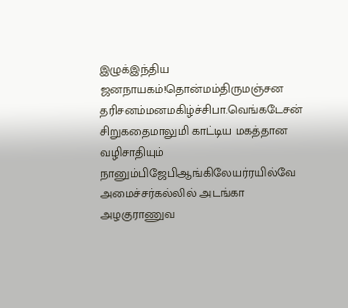இழுக்இந்திய ஜனநாயகம்!தொன்மம்திருமஞ்சன தரிசனம்மனமகிழ்ச்சிபா.வெங்கடேசன் சிறுகதைமாலுமி காட்டிய மகத்தான வழிசாதியும் நானும்பிஜேபிஆங்கிலேயர்ரயில்வே அமைச்சர்கல்லில் அடங்கா அழகுராணுவ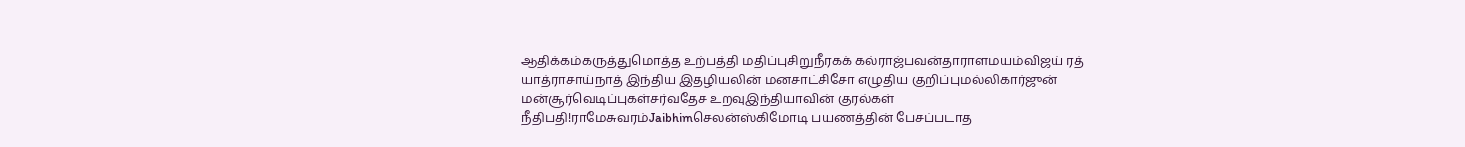ஆதிக்கம்கருத்துமொத்த உற்பத்தி மதிப்புசிறுநீரகக் கல்ராஜ்பவன்தாராளமயம்விஜய் ரத் யாத்ராசாய்நாத் இந்திய இதழியலின் மனசாட்சிசோ எழுதிய குறிப்புமல்லிகார்ஜுன் மன்சூர்வெடிப்புகள்சர்வதேச உறவுஇந்தியாவின் குரல்கள் நீதிபதி!ராமேசுவரம்Jaibhimசெலன்ஸ்கிமோடி பயணத்தின் பேசப்படாத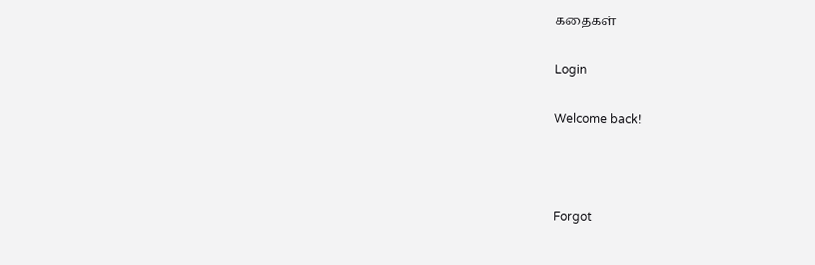கதைகள்

Login

Welcome back!



Forgot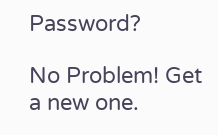Password?

No Problem! Get a new one.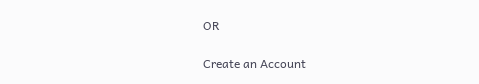OR

Create an Account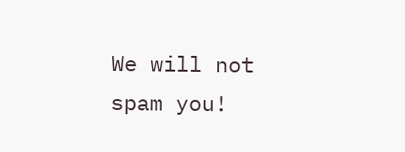We will not spam you!